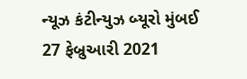ન્યૂઝ કંટીન્યુઝ બ્યૂરો મુંબઈ 27 ફેબ્રુઆરી 2021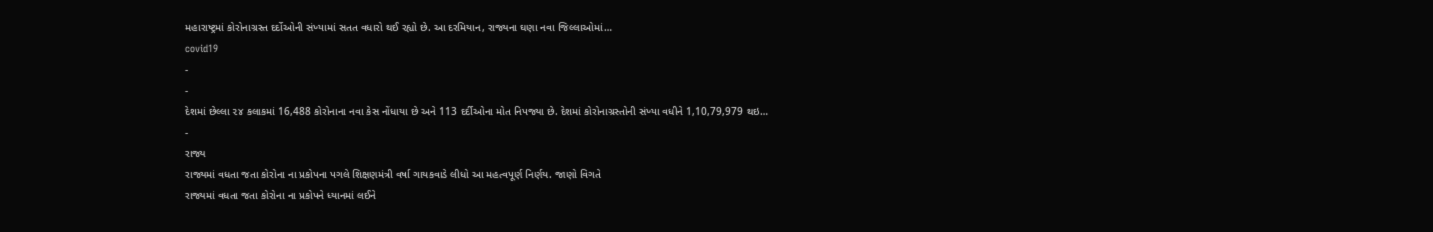મહારાષ્ટ્રમાં કોરોનાગ્રસ્ત દર્દોઓની સંખ્યામાં સતત વધારો થઈ રહ્યો છે. આ દરમિયાન, રાજ્યના ઘણા નવા જિલ્લાઓમાં…
covid19
-
-
દેશમાં છેલ્લા ૨૪ કલાકમાં 16,488 કોરોનાના નવા કેસ નોંધાયા છે અને 113 દર્દીઓના મોત નિપજ્યા છે. દેશમાં કોરોનાગ્રસ્તોની સંખ્યા વધીને 1,10,79,979 થઇ…
-
રાજ્ય
રાજ્યમાં વધતા જતા કોરોના ના પ્રકોપના પગલે શિક્ષણમંત્રી વર્ષા ગાયકવાડે લીધો આ મહત્વપૂર્ણ નિર્ણય. જાણો વિગતે
રાજ્યમાં વધતા જતા કોરોના ના પ્રકોપને ધ્યાનમાં લઈને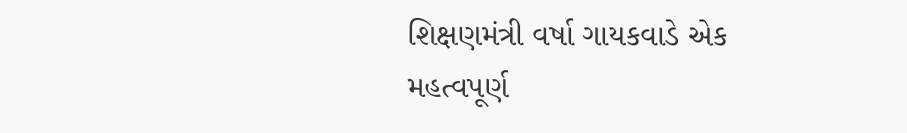શિક્ષણમંત્રી વર્ષા ગાયકવાડે એક મહત્વપૂર્ણ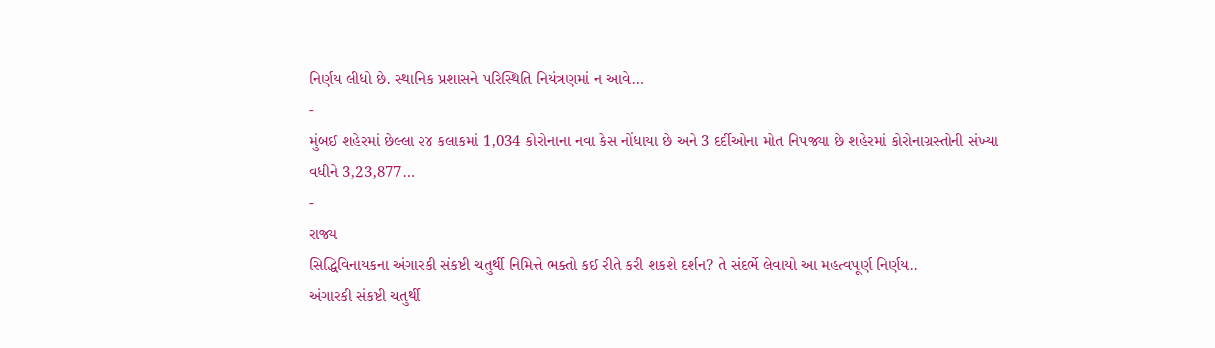નિર્ણય લીધો છે. સ્થાનિક પ્રશાસને પરિસ્થિતિ નિયંત્રણમાં ન આવે…
-
મુંબઈ શહેરમાં છેલ્લા ૨૪ કલાકમાં 1,034 કોરોનાના નવા કેસ નોંધાયા છે અને 3 દર્દીઓના મોત નિપજ્યા છે શહેરમાં કોરોનાગ્રસ્તોની સંખ્યા વધીને 3,23,877…
-
રાજ્ય
સિદ્ધિવિનાયકના અંગારકી સંકષ્ટી ચતુર્થી નિમિત્તે ભક્તો કઈ રીતે કરી શકશે દર્શન? તે સંદર્ભે લેવાયો આ મહત્વપૂર્ણ નિર્ણય..
અંગારકી સંકષ્ટી ચતુર્થી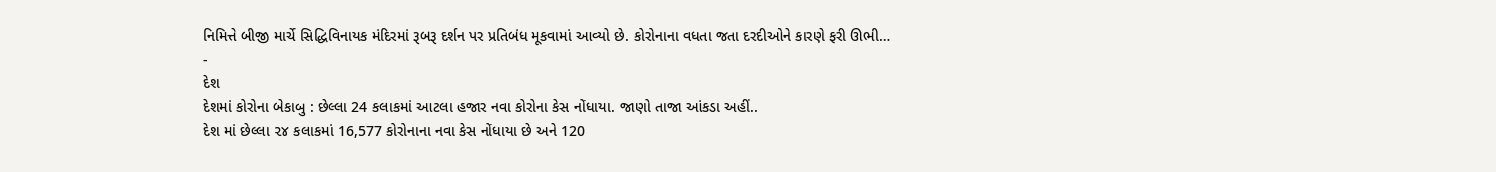નિમિત્તે બીજી માર્ચે સિદ્ધિવિનાયક મંદિરમાં રૂબરૂ દર્શન પર પ્રતિબંધ મૂકવામાં આવ્યો છે. કોરોનાના વધતા જતા દરદીઓને કારણે ફરી ઊભી…
-
દેશ
દેશમાં કોરોના બેકાબુ : છેલ્લા 24 કલાકમાં આટલા હજાર નવા કોરોના કેસ નોંધાયા. જાણો તાજા આંકડા અહીં..
દેશ માં છેલ્લા ૨૪ કલાકમાં 16,577 કોરોનાના નવા કેસ નોંધાયા છે અને 120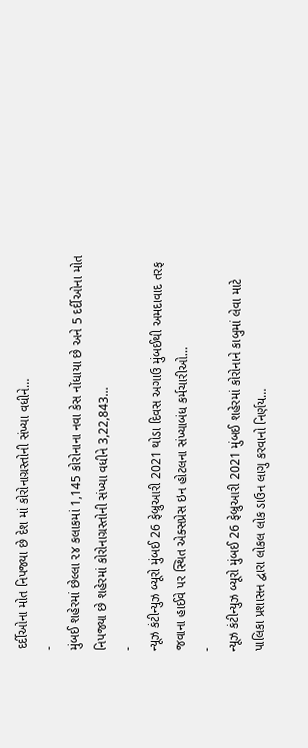દર્દીઓના મોત નિપજ્યા છે દેશ માં કોરોનાગ્રસ્તોની સંખ્યા વધીને…
-
મુંબઈ શહેરમાં છેલ્લા ૨૪ કલાકમાં 1,145 કોરોનાના નવા કેસ નોંધાયા છે અને 5 દર્દીઓના મોત નિપજ્યા છે શહેરમાં કોરોનાગ્રસ્તોની સંખ્યા વધીને 3,22,843…
-
ન્યૂઝ કંટીન્યુઝ બ્યૂરો મુંબઈ 26 ફેબ્રુઆરી 2021 થોડા દિવસ અગાઉ મુંબઈથી અમદાવાદ તરફ જવાના હાઈવે પર સ્થિત એક્સપ્રેસ ઇન હોટલના સંખ્યાબંધ કર્મચારીઓ…
-
ન્યૂઝ કંટીન્યુઝ બ્યૂરો મુંબઈ 26 ફેબ્રુઆરી 2021 મુંબઈ શહેરમાં કોરોનાને કાબુમાં લેવા માટે પાલિકા પ્રશાસન દ્વારા લોકલ લોક ડાઉન લાગુ કરવાનો નિર્ણય…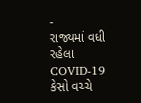-
રાજ્યમાં વધી રહેલા COVID-19 કેસો વચ્ચે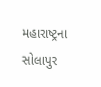મહારાષ્ટ્રના સોલાપુર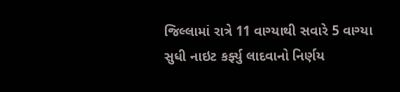જિલ્લામાં રાત્રે 11 વાગ્યાથી સવારે 5 વાગ્યા સુધી નાઇટ કર્ફ્યુ લાદવાનો નિર્ણય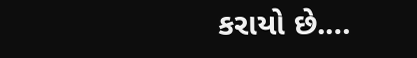કરાયો છે.…